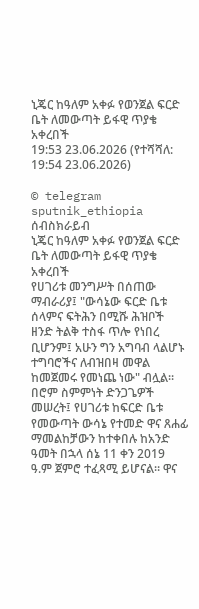ኒጄር ከዓለም አቀፉ የወንጀል ፍርድ ቤት ለመውጣት ይፋዊ ጥያቄ አቀረበች
19:53 23.06.2026 (የተሻሻለ: 19:54 23.06.2026)

© telegram sputnik_ethiopia
ሰብስክራይብ
ኒጄር ከዓለም አቀፉ የወንጀል ፍርድ ቤት ለመውጣት ይፋዊ ጥያቄ አቀረበች
የሀገሪቱ መንግሥት በሰጠው ማብራሪያ፤ "ውሳኔው ፍርድ ቤቱ ሰላምና ፍትሕን በሚሹ ሕዝቦች ዘንድ ትልቅ ተስፋ ጥሎ የነበረ ቢሆንም፤ አሁን ግን አግባብ ላልሆኑ ተግባሮችና ለብዝበዛ መዋል ከመጀመሩ የመነጨ ነው" ብሏል።
በሮም ስምምነት ድንጋጌዎች መሠረት፤ የሀገሪቱ ከፍርድ ቤቱ የመውጣት ውሳኔ የተመድ ዋና ጸሐፊ ማመልከቻውን ከተቀበሉ ከአንድ ዓመት በኋላ ሰኔ 11 ቀን 2019 ዓ.ም ጀምሮ ተፈጻሚ ይሆናል። ዋና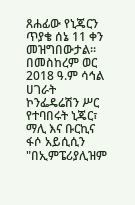ጸሐፊው የኒጄርን ጥያቄ ሰኔ 11 ቀን መዝግበውታል።
በመስከረም ወር 2018 ዓ.ም ሳኅል ሀገራት ኮንፌዴሬሽን ሥር የተባበሩት ኒጄር፣ ማሊ እና ቡርኪና ፋሶ አይሲሲን "በኢምፔሪያሊዝም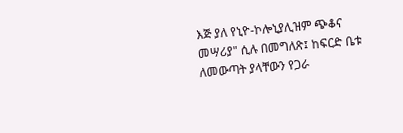እጅ ያለ የኒዮ-ኮሎኒያሊዝም ጭቆና መሣሪያ" ሲሉ በመግለጽ፤ ከፍርድ ቤቱ ለመውጣት ያላቸውን የጋራ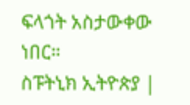ፍላጎት አስታውቀው ነበር።
ስፑትኒክ ኢትዮጵያ |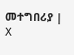መተግበሪያ | X